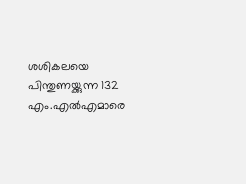ശശികലയെ പിന്തുണയ്ക്കുന്ന 132 എം.എല്‍എമാരെ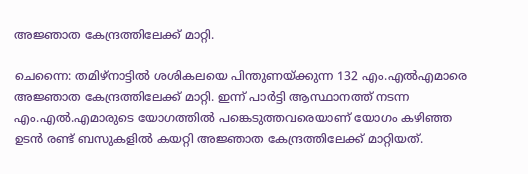അജ്ഞാത കേന്ദ്രത്തിലേക്ക് മാറ്റി.

ചെന്നൈ: തമിഴ്‍നാട്ടില്‍ ശശികലയെ പിന്തുണയ്ക്കുന്ന 132 എം.എല്‍എമാരെ അജ്ഞാത കേന്ദ്രത്തിലേക്ക് മാറ്റി. ഇന്ന് പാര്‍ട്ടി ആസ്ഥാനത്ത് നടന്ന എം.എല്‍.എമാരുടെ യോഗത്തില്‍ പങ്കെടുത്തവരെയാണ് യോഗം കഴിഞ്ഞ ഉടന്‍ രണ്ട് ബസുകളില്‍ കയറ്റി അജ്ഞാത കേന്ദ്രത്തിലേക്ക് മാറ്റിയത്.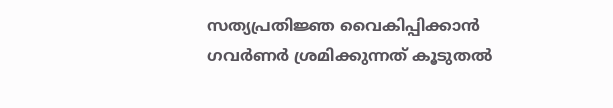സത്യപ്രതിജ്ഞ വൈകിപ്പിക്കാന്‍ ഗവര്‍ണര്‍ ശ്രമിക്കുന്നത് കൂടുതല്‍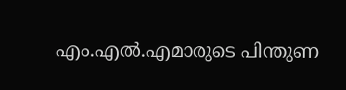എം.എല്‍.എമാരുടെ പിന്തുണ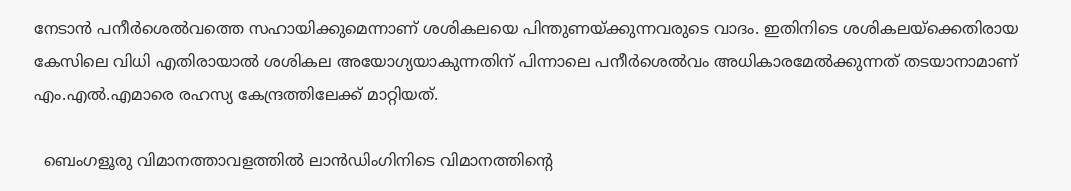നേടാന്‍ പനീര്‍ശെല്‍വത്തെ സഹായിക്കുമെന്നാണ് ശശികലയെ പിന്തുണയ്ക്കുന്നവരുടെ വാദം. ഇതിനിടെ ശശികലയ്ക്കെതിരായ കേസിലെ വിധി എതിരായാല്‍ ശശികല അയോഗ്യയാകുന്നതിന് പിന്നാലെ പനീര്‍ശെല്‍വം അധികാരമേല്‍ക്കുന്നത് തടയാനാമാണ് എം.എല്‍.എമാരെ രഹസ്യ കേന്ദ്രത്തിലേക്ക് മാറ്റിയത്.

  ബെംഗളൂരു വിമാനത്താവളത്തിൽ ലാൻഡിംഗിനിടെ വിമാനത്തിന്റെ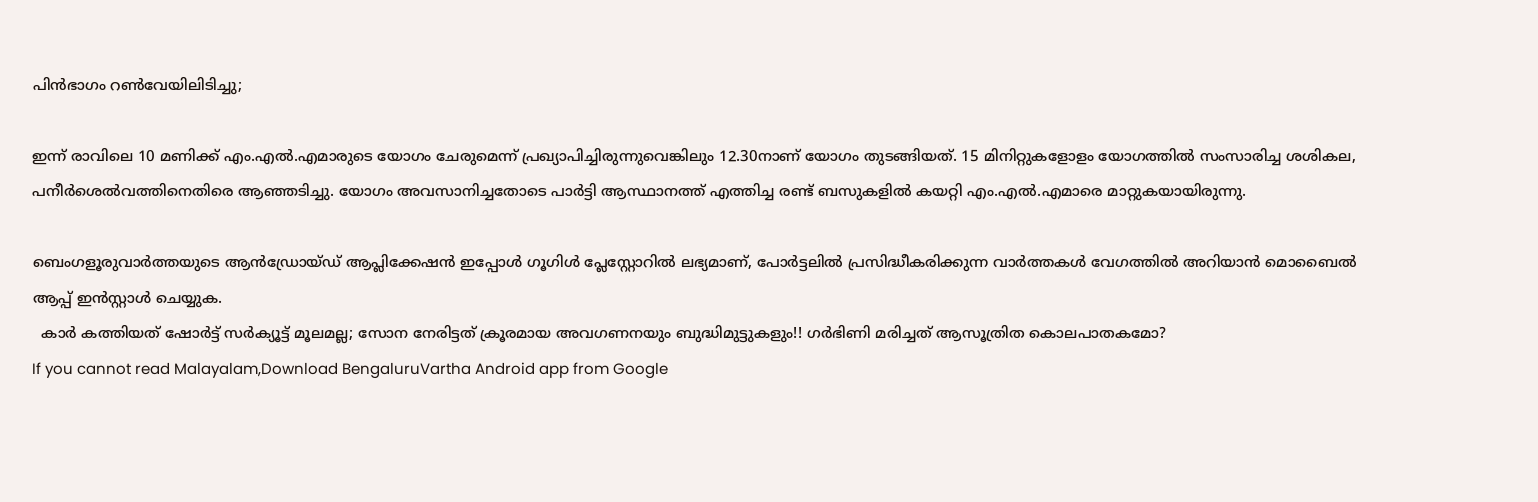പിൻഭാഗം റൺവേയിലിടിച്ചു;

ഇന്ന് രാവിലെ 10 മണിക്ക് എം.എല്‍.എമാരുടെ യോഗം ചേരുമെന്ന് പ്രഖ്യാപിച്ചിരുന്നുവെങ്കിലും 12.30നാണ് യോഗം തുടങ്ങിയത്. 15 മിനിറ്റുകളോളം യോഗത്തില്‍ സംസാരിച്ച ശശികല, പനീര്‍ശെല്‍വത്തിനെതിരെ ആഞ്ഞടിച്ചു. യോഗം അവസാനിച്ചതോടെ പാര്‍ട്ടി ആസ്ഥാനത്ത് എത്തിച്ച രണ്ട് ബസുകളില്‍ കയറ്റി എം.എല്‍.എമാരെ മാറ്റുകയായിരുന്നു.

ബെംഗളൂരുവാർത്തയുടെ ആൻഡ്രോയ്ഡ് ആപ്ലിക്കേഷൻ ഇപ്പോൾ ഗൂഗിൾ പ്ലേസ്റ്റോറിൽ ലഭ്യമാണ്, പോർട്ടലിൽ പ്രസിദ്ധീകരിക്കുന്ന വാർത്തകൾ വേഗത്തിൽ അറിയാൻ മൊബൈൽ ആപ്പ് ഇൻസ്റ്റാൾ ചെയ്യുക.
  കാർ കത്തിയത് ഷോർട്ട് സർക്യൂട്ട് മൂലമല്ല; സോന നേരിട്ടത് ക്രൂരമായ അവഗണനയും ബുദ്ധിമുട്ടുകളും!! ഗർഭിണി മരിച്ചത് ആസൂത്രിത കൊലപാതകമോ?
If you cannot read Malayalam,Download BengaluruVartha Android app from Google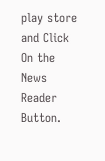play store and Click On the News Reader Button.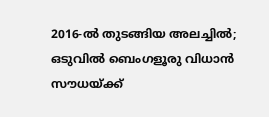2016-ൽ തുടങ്ങിയ അലച്ചിൽ; ഒടുവിൽ ബെംഗളൂരു വിധാൻ സൗധയ്ക്ക്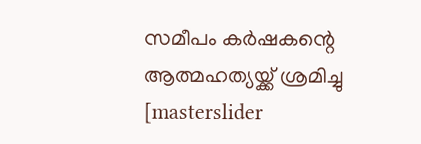സമീപം കർഷകന്റെ ആത്മഹത്യയ്ക്ക് ശ്രമിച്ചു
[masterslider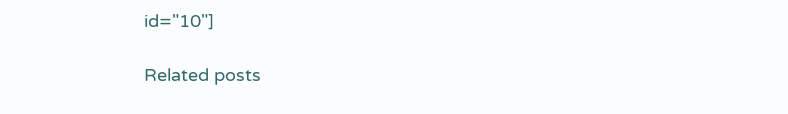id="10"]

Related posts